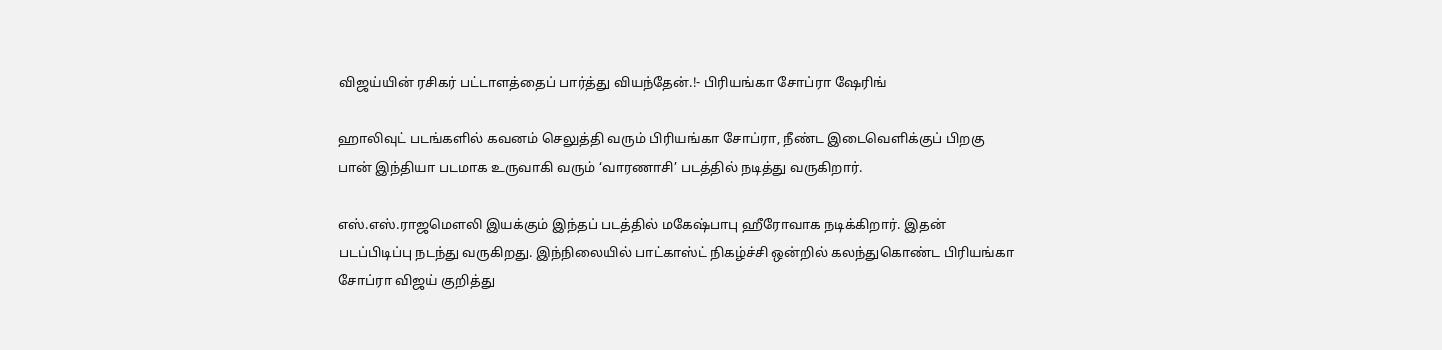விஜய்யின் ரசிகர் பட்டாளத்தைப் பார்த்து வியந்தேன்.!- பிரியங்கா சோப்ரா ஷேரிங்

ஹாலிவுட் படங்களில் கவனம் செலுத்தி வரும் பிரியங்கா சோப்ரா, நீண்ட இடைவெளிக்குப் பிறகு பான் இந்தியா படமாக உருவாகி வரும் ‘வாரணாசி’ படத்தில் நடித்து வருகிறார்.

எஸ்.எஸ்.ராஜமௌலி இயக்கும் இந்தப் படத்தில் மகேஷ்பாபு ஹீரோவாக நடிக்கிறார். இதன் படப்பிடிப்பு நடந்து வருகிறது. இந்நிலையில் பாட்காஸ்ட் நிகழ்ச்சி ஒன்றில் கலந்துகொண்ட பிரியங்கா சோப்ரா விஜய் குறித்து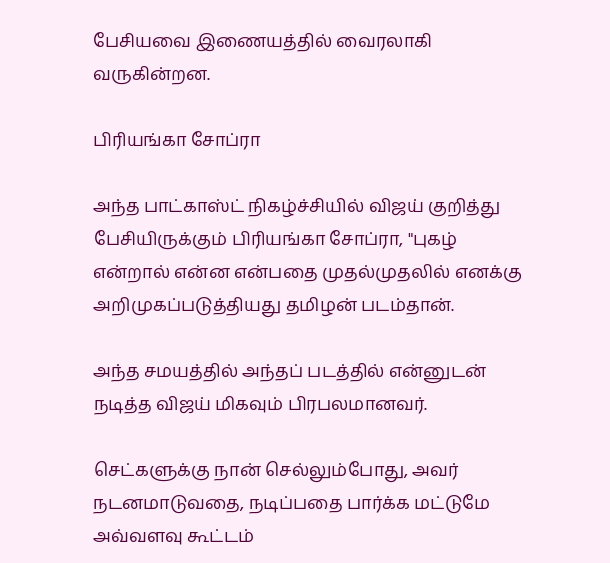பேசியவை இணையத்தில் வைரலாகி வருகின்றன.

பிரியங்கா சோப்ரா

அந்த பாட்காஸ்ட் நிகழ்ச்சியில் விஜய் குறித்து பேசியிருக்கும் பிரியங்கா சோப்ரா, "புகழ் என்றால் என்ன என்பதை முதல்முதலில் எனக்கு அறிமுகப்படுத்தியது தமிழன் படம்தான்.

அந்த சமயத்தில் அந்தப் படத்தில் என்னுடன் நடித்த விஜய் மிகவும் பிரபலமானவர்.

செட்களுக்கு நான் செல்லும்போது, அவர் நடனமாடுவதை, நடிப்பதை பார்க்க மட்டுமே அவ்வளவு கூட்டம்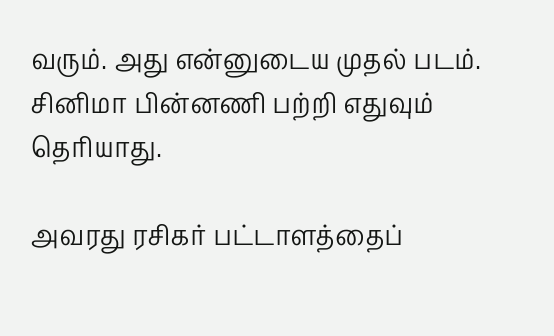வரும். அது என்னுடைய முதல் படம். சினிமா பின்னணி பற்றி எதுவும் தெரியாது.

அவரது ரசிகர் பட்டாளத்தைப்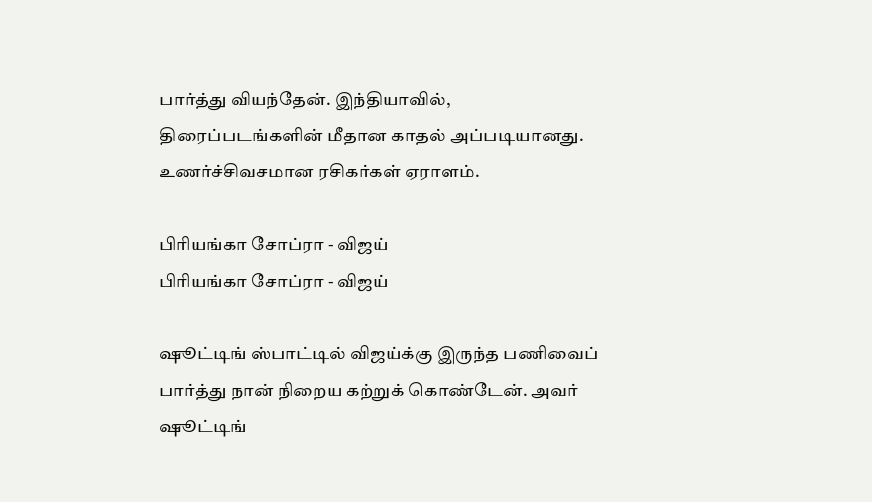பார்த்து வியந்தேன். இந்தியாவில், திரைப்படங்களின் மீதான காதல் அப்படியானது. உணர்ச்சிவசமான ரசிகர்கள் ஏராளம்.

பிரியங்கா சோப்ரா - விஜய்
பிரியங்கா சோப்ரா - விஜய்

ஷூட்டிங் ஸ்பாட்டில் விஜய்க்கு இருந்த பணிவைப் பார்த்து நான் நிறைய கற்றுக் கொண்டேன். அவர் ஷூட்டிங்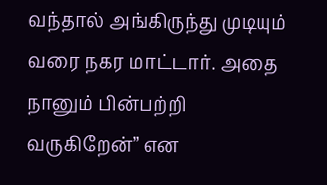வந்தால் அங்கிருந்து முடியும் வரை நகர மாட்டார். அதை நானும் பின்பற்றி வருகிறேன்” என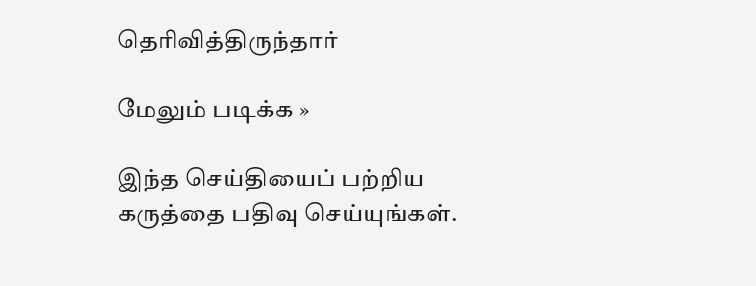தெரிவித்திருந்தார்

மேலும் படிக்க »

இந்த செய்தியைப் பற்றிய கருத்தை பதிவு செய்யுங்கள்.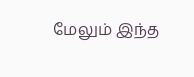மேலும் இந்த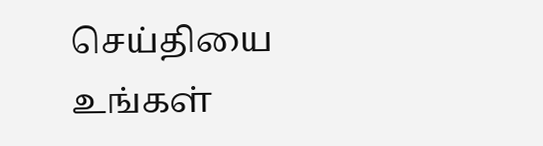செய்தியை உங்கள்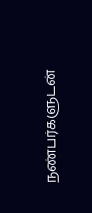நண்பர்களுடன்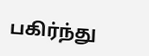பகிர்ந்து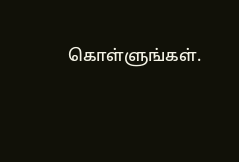கொள்ளுங்கள்.